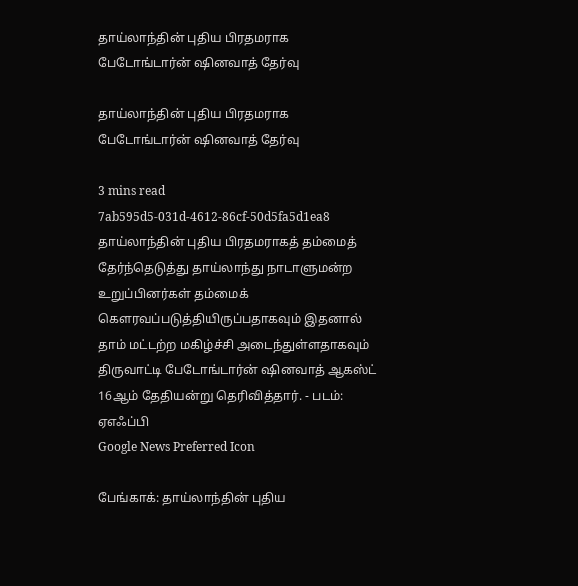தாய்லாந்தின் புதிய பிரதமராக பேடோங்டார்ன் ஷினவாத் தேர்வு

தாய்லாந்தின் புதிய பிரதமராக பேடோங்டார்ன் ஷினவாத் தேர்வு

3 mins read
7ab595d5-031d-4612-86cf-50d5fa5d1ea8
தாய்லாந்தின் புதிய பிரதமராகத் தம்மைத் தேர்ந்தெடுத்து தாய்லாந்து நாடாளுமன்ற உறுப்பினர்கள் தம்மைக் கௌரவப்படுத்தியிருப்பதாகவும் இதனால் தாம் மட்டற்ற மகிழ்ச்சி அடைந்துள்ளதாகவும் திருவாட்டி பேடோங்டார்ன் ஷினவாத் ஆகஸ்ட் 16ஆம் தேதியன்று தெரிவித்தார். - படம்: ஏஎஃப்பி
Google News Preferred Icon

பேங்காக்: தாய்லாந்தின் புதிய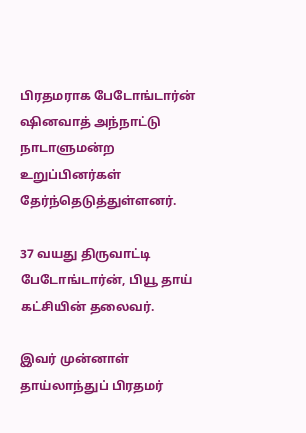பிரதமராக பேடோங்டார்ன் ஷினவாத் அந்நாட்டு நாடாளுமன்ற உறுப்பினர்கள் தேர்ந்தெடுத்துள்ளனர்.

37 வயது திருவாட்டி பேடோங்டார்ன், பியூ தாய் கட்சியின் தலைவர்.

இவர் முன்னாள் தாய்லாந்துப் பிரதமர்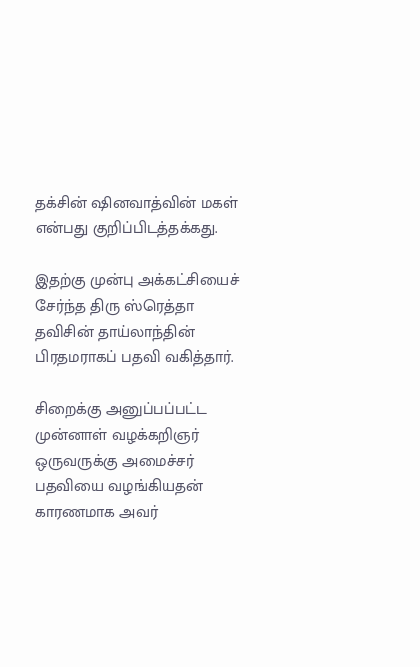தக்சின் ஷினவாத்வின் மகள் என்பது குறிப்பிடத்தக்கது.

இதற்கு முன்பு அக்கட்சியைச் சேர்ந்த திரு ஸ்ரெத்தா தவிசின் தாய்லாந்தின் பிரதமராகப் பதவி வகித்தார்.

சிறைக்கு அனுப்பப்பட்ட முன்னாள் வழக்கறிஞர் ஒருவருக்கு அமைச்சர் பதவியை வழங்கியதன் காரணமாக அவர்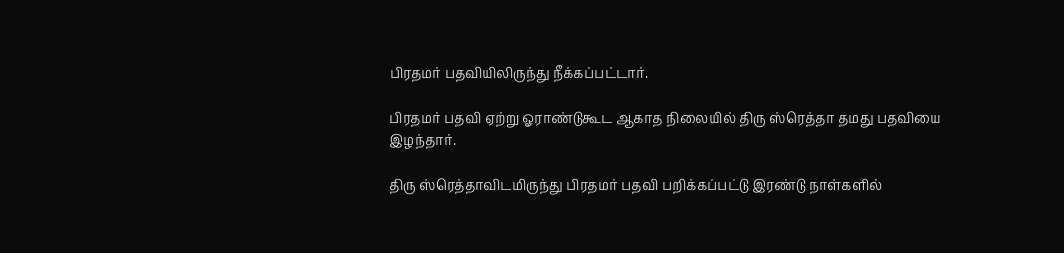பிரதமர் பதவியிலிருந்து நீக்கப்பட்டார்.

பிரதமர் பதவி ஏற்று ஓராண்டுகூட ஆகாத நிலையில் திரு ஸ்‌ரெத்தா தமது பதவியை இழந்தார்.

திரு ஸ்ரெத்தாவிடமிருந்து பிரதமர் பதவி பறிக்கப்பட்டு இரண்டு நாள்களில்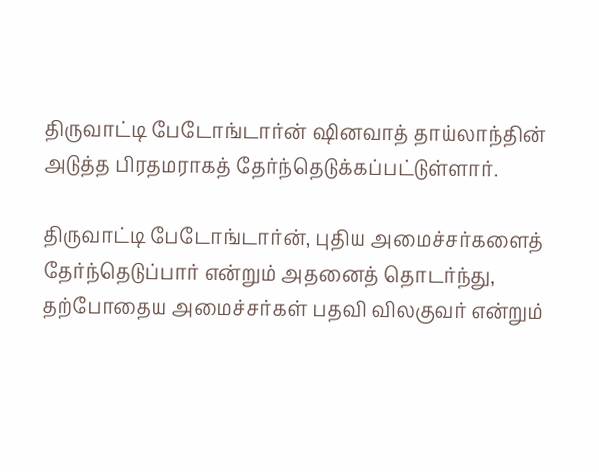திருவாட்டி பேடோங்டார்ன் ஷினவாத் தாய்லாந்தின் அடுத்த பிரதமராகத் தேர்ந்தெடுக்கப்பட்டுள்ளார்.

திருவாட்டி பேடோங்டார்ன், புதிய அமைச்சர்களைத் தேர்ந்தெடுப்பார் என்றும் அதனைத் தொடர்ந்து, தற்போதைய அமைச்சர்கள் பதவி விலகுவர் என்றும்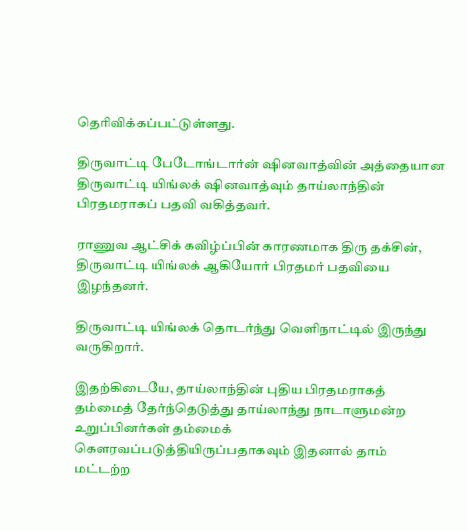தெரிவிக்கப்பட்டுள்ளது.

திருவாட்டி பேடோங்டார்ன் ஷினவாத்வின் அத்தையான திருவாட்டி யிங்லக் ஷினவாத்வும் தாய்லாந்தின் பிரதமராகப் பதவி வகித்தவர்.

ராணுவ ஆட்சிக் கவிழ்ப்பின் காரணமாக திரு தக்சின், திருவாட்டி யிங்லக் ஆகியோர் பிரதமர் பதவியை இழந்தனர்.

திருவாட்டி யிங்லக் தொடர்ந்து வெளிநாட்டில் இருந்து வருகிறார்.

இதற்கிடையே, தாய்லாந்தின் புதிய பிரதமராகத் தம்மைத் தேர்ந்தெடுத்து தாய்லாந்து நாடாளுமன்ற உறுப்பினர்கள் தம்மைக் கௌரவப்படுத்தியிருப்பதாகவும் இதனால் தாம் மட்டற்ற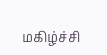மகிழ்ச்சி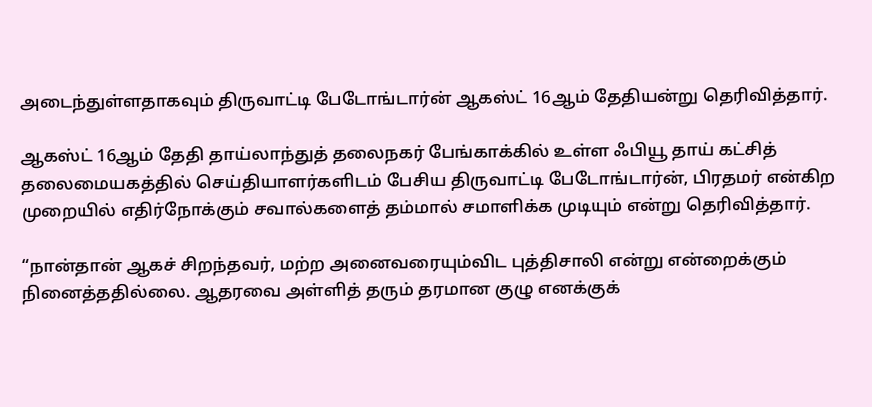அடைந்துள்ளதாகவும் திருவாட்டி பேடோங்டார்ன் ஆகஸ்ட் 16ஆம் தேதியன்று தெரிவித்தார்.

ஆகஸ்ட் 16ஆம் தேதி தாய்லாந்துத் தலைநகர் பேங்காக்கில் உள்ள ஃபியூ தாய் கட்சித் தலைமையகத்தில் செய்தியாளர்களிடம் பேசிய திருவாட்டி பேடோங்டார்ன், பிரதமர் என்கிற முறையில் எதிர்நோக்கும் சவால்களைத் தம்மால் சமாளிக்க முடியும் என்று தெரிவித்தார்.

“நான்தான் ஆகச் சிறந்தவர், மற்ற அனைவரையும்விட புத்திசாலி என்று என்றைக்கும் நினைத்ததில்லை. ஆதரவை அள்ளித் தரும் தரமான குழு எனக்குக்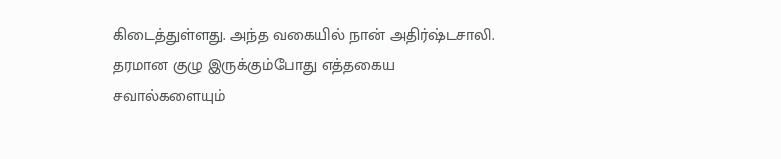கிடைத்துள்ளது. அந்த வகையில் நான் அதிர்ஷ்டசாலி. தரமான குழு இருக்கும்போது எத்தகைய சவால்களையும்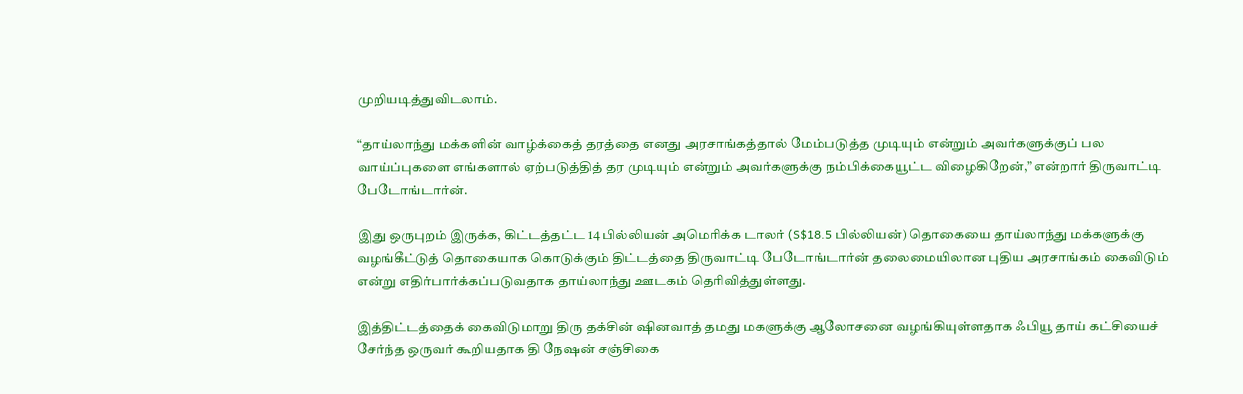முறியடித்துவிடலாம்.

“தாய்லாந்து மக்களின் வாழ்க்கைத் தரத்தை எனது அரசாங்கத்தால் மேம்படுத்த முடியும் என்றும் அவர்களுக்குப் பல வாய்ப்புகளை எங்களால் ஏற்படுத்தித் தர முடியும் என்றும் அவர்களுக்கு நம்பிக்கையூட்ட விழைகிறேன்,” என்றார் திருவாட்டி பேடோங்டார்ன்.

இது ஒருபுறம் இருக்க, கிட்டத்தட்ட 14 பில்லியன் அமெரிக்க டாலர் (S$18.5 பில்லியன்) தொகையை தாய்லாந்து மக்களுக்கு வழங்கீட்டுத் தொகையாக கொடுக்கும் திட்டத்தை திருவாட்டி பேடோங்டார்ன் தலைமையிலான புதிய அரசாங்கம் கைவிடும் என்று எதிர்பார்க்கப்படுவதாக தாய்லாந்து ஊடகம் தெரிவித்துள்ளது.

இத்திட்டத்தைக் கைவிடுமாறு திரு தக்சின் ஷினவாத் தமது மகளுக்கு ஆலோசனை வழங்கியுள்ளதாக ஃபியூ தாய் கட்சியைச் சேர்ந்த ஒருவர் கூறியதாக தி நேஷன் சஞ்சிகை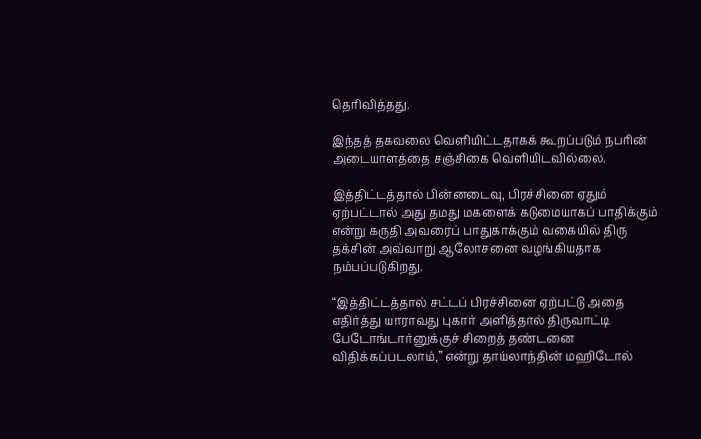தெரிவித்தது.

இந்தத் தகவலை வெளியிட்டதாகக் கூறப்படும் நபரின் அடையாளத்தை சஞ்சிகை வெளியிடவில்லை.

இத்திட்டத்தால் பின்னடைவு, பிரச்சினை ஏதும் ஏற்பட்டால் அது தமது மகளைக் கடுமையாகப் பாதிக்கும் என்று கருதி அவரைப் பாதுகாக்கும் வகையில் திரு தக்சின் அவ்வாறு ஆலோசனை வழங்கியதாக நம்பப்படுகிறது.

“இத்திட்டத்தால் சட்டப் பிரச்சினை ஏற்பட்டு அதை எதிர்த்து யாராவது புகார் அளித்தால் திருவாட்டி பேடோங்டார்னுக்குச் சிறைத் தண்டனை விதிக்கப்படலாம்,” என்று தாய்லாந்தின் மஹிடோல்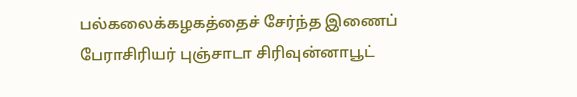பல்கலைக்கழகத்தைச் சேர்ந்த இணைப் பேராசிரியர் புஞ்சாடா சிரிவுன்னாபூட்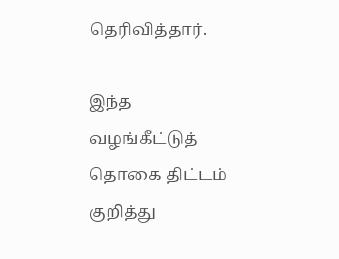தெரிவித்தார்.

இந்த வழங்கீட்டுத் தொகை திட்டம் குறித்து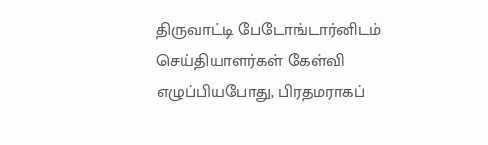திருவாட்டி பேடோங்டார்னிடம் செய்தியாளர்கள் கேள்வி எழுப்பியபோது, பிரதமராகப்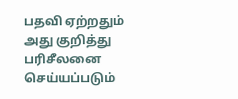பதவி ஏற்றதும் அது குறித்து பரிசீலனை செய்யப்படும்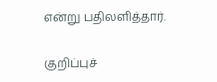என்று பதிலளித்தார்.

குறிப்புச்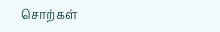சொற்கள்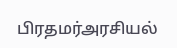பிரதமர்அரசியல்